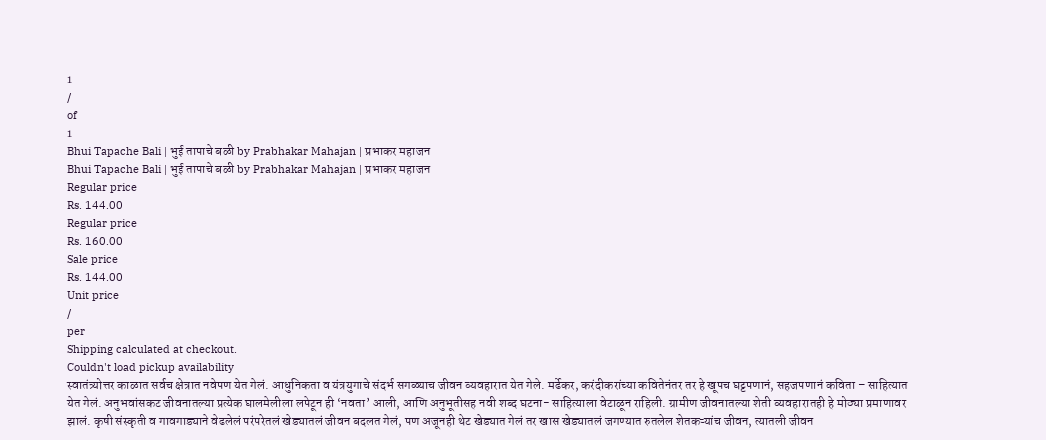1
/
of
1
Bhui Tapache Bali | भुई तापाचे बळी by Prabhakar Mahajan | प्रभाकर महाजन
Bhui Tapache Bali | भुई तापाचे बळी by Prabhakar Mahajan | प्रभाकर महाजन
Regular price
Rs. 144.00
Regular price
Rs. 160.00
Sale price
Rs. 144.00
Unit price
/
per
Shipping calculated at checkout.
Couldn't load pickup availability
स्वातंत्र्योत्तर काळात सर्वच क्षेत्रात नवेपण येत गेलं. आधुनिकता व यंत्रयुगाचे संदर्भ सगळ्याच जीवन व्यवहारात येत गेले. मर्ढेकर, करंदीकरांच्या कवितेनंतर तर हे खूपच घट्टपणानं, सहजपणानं कविता – साहित्यात येत गेलं. अनुभवांसकट जीवनातल्या प्रत्येक घालमेलीला लपेटून ही ‘नवता’ आली, आणि अनुभूतीसह नवी शब्द घटना- साहित्याला वेटाळून राहिली. ग्रामीण जीवनातल्या शेती व्यवहारातही हे मोठ्या प्रमाणावर झालं. कृषी संस्कृती व गावगाड्याने वेढलेलं परंपरेतलं खेड्यातलं जीवन बदलत गेलं, पण अजूनही थेट खेड्यात गेलं तर खास खेड्यातलं जगण्यात रुतलेल शेतकऱ्यांच जीवन, त्यातली जीवन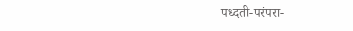पध्दती-परंपरा-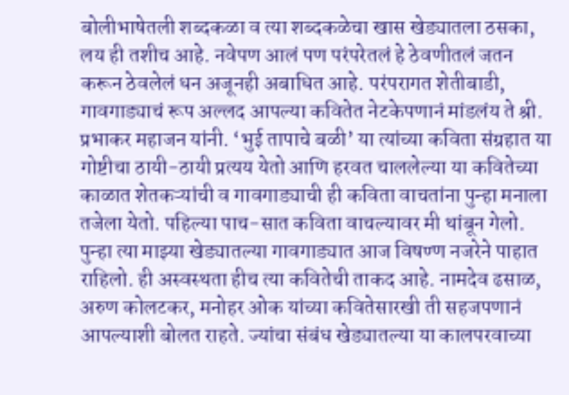बोलीभाषेतली शब्दकळा व त्या शब्दकळेचा खास खेड्यातला ठसका, लय ही तशीच आहे. नवेपण आलं पण परंपरेतलं हे ठेवणीतलं जतन करून ठेवलेलं धन अजूनही अबाधित आहे. परंपरागत शेतीबाडी, गावगाड्याचं रूप अल्लद आपल्या कवितेत नेटकेपणानं मांडलंय ते श्री. प्रभाकर महाजन यांनी. ‘भुई तापाचे बळी’ या त्यांच्या कविता संग्रहात या गोष्टीचा ठायी-ठायी प्रत्यय येतो आणि हरवत चाललेल्या या कवितेच्या काळात शेतकऱ्यांची व गावगाड्याची ही कविता वाचतांना पुन्हा मनाला तजेला येतो. पहिल्या पाच-सात कविता वाचल्यावर मी थांबून गेलो. पुन्हा त्या माझ्या खेड्यातल्या गावगाड्यात आज विषण्ण नजरेने पाहात राहिलो. ही अस्वस्थता हीच त्या कवितेची ताकद आहे. नामदेव ढसाळ, अरुण कोलटकर, मनोहर ओक यांच्या कवितेसारखी ती सहजपणानं आपल्याशी बोलत राहते. ज्यांचा संबंध खेड्यातल्या या कालपरवाच्या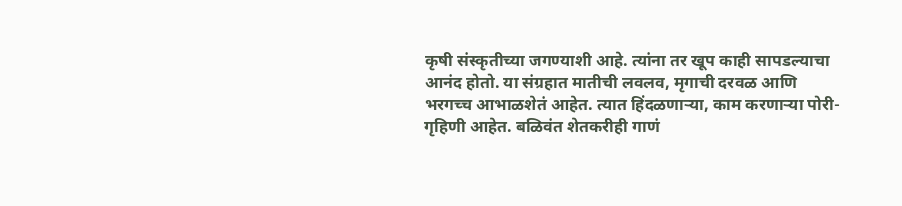कृषी संस्कृतीच्या जगण्याशी आहे. त्यांना तर खूप काही सापडल्याचा आनंद होतो. या संग्रहात मातीची लवलव, मृगाची दरवळ आणि भरगच्च आभाळशेतं आहेत. त्यात हिंदळणाऱ्या, काम करणाऱ्या पोरी-गृहिणी आहेत. बळिवंत शेतकरीही गाणं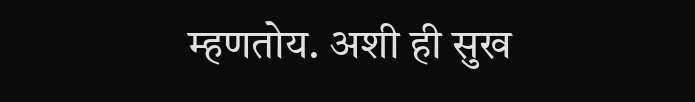म्हणतोय. अशी ही सुख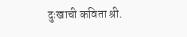दुःखाची कविता श्री.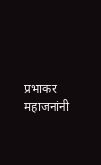प्रभाकर महाजनांनी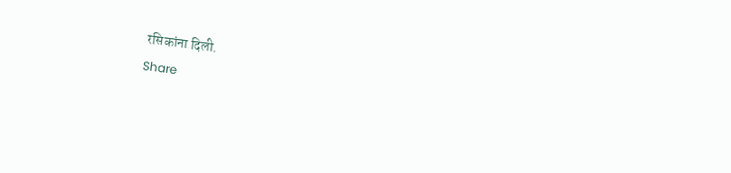रसिकांना दिली.
Share